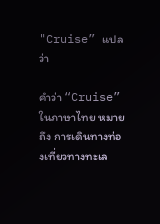"Cruise” แปลว่า

คำว่า “Cruise” ในภาษาไทย หมายถึง การเดินทางท่องเที่ยวทางทะเล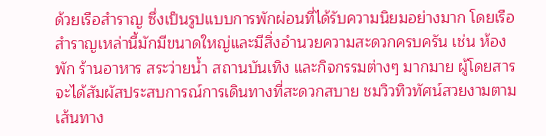ด้วยเรือสำราญ ซึ่งเป็นรูปแบบการพักผ่อนที่ได้รับความนิยมอย่างมาก โดยเรือสำราญเหล่านี้มักมีขนาดใหญ่และมีสิ่งอำนวยความสะดวกครบครัน เช่น ห้องพัก ร้านอาหาร สระว่ายน้ำ สถานบันเทิง และกิจกรรมต่างๆ มากมาย ผู้โดยสารจะได้สัมผัสประสบการณ์การเดินทางที่สะดวกสบาย ชมวิวทิวทัศน์สวยงามตามเส้นทาง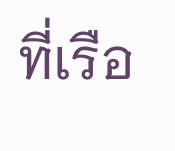ที่เรือ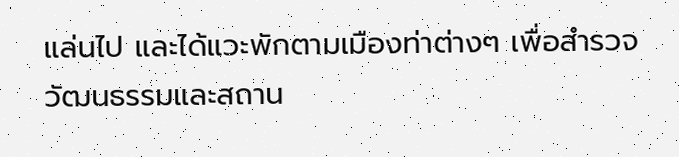แล่นไป และได้แวะพักตามเมืองท่าต่างๆ เพื่อสำรวจวัฒนธรรมและสถาน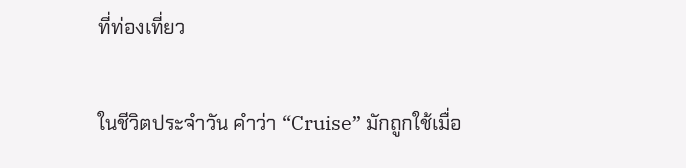ที่ท่องเที่ยว

ในชีวิตประจำวัน คำว่า “Cruise” มักถูกใช้เมื่อ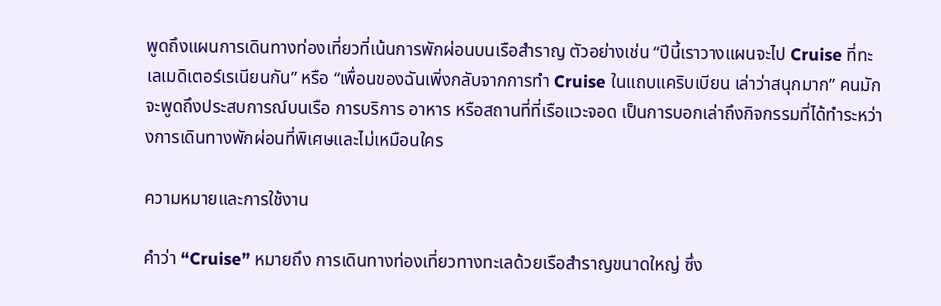พูดถึงแผนการเดินทางท่องเที่ยวที่เน้นการพักผ่อนบนเรือสำราญ ตัวอย่างเช่น “ปีนี้เราวางแผนจะไป Cruise ที่ทะเลเมดิเตอร์เรเนียนกัน” หรือ “เพื่อนของฉันเพิ่งกลับจากการทำ Cruise ในแถบแคริบเบียน เล่าว่าสนุกมาก” คนมักจะพูดถึงประสบการณ์บนเรือ การบริการ อาหาร หรือสถานที่ที่เรือแวะจอด เป็นการบอกเล่าถึงกิจกรรมที่ได้ทำระหว่างการเดินทางพักผ่อนที่พิเศษและไม่เหมือนใคร

ความหมายและการใช้งาน

คำว่า “Cruise” หมายถึง การเดินทางท่องเที่ยวทางทะเลด้วยเรือสำราญขนาดใหญ่ ซึ่ง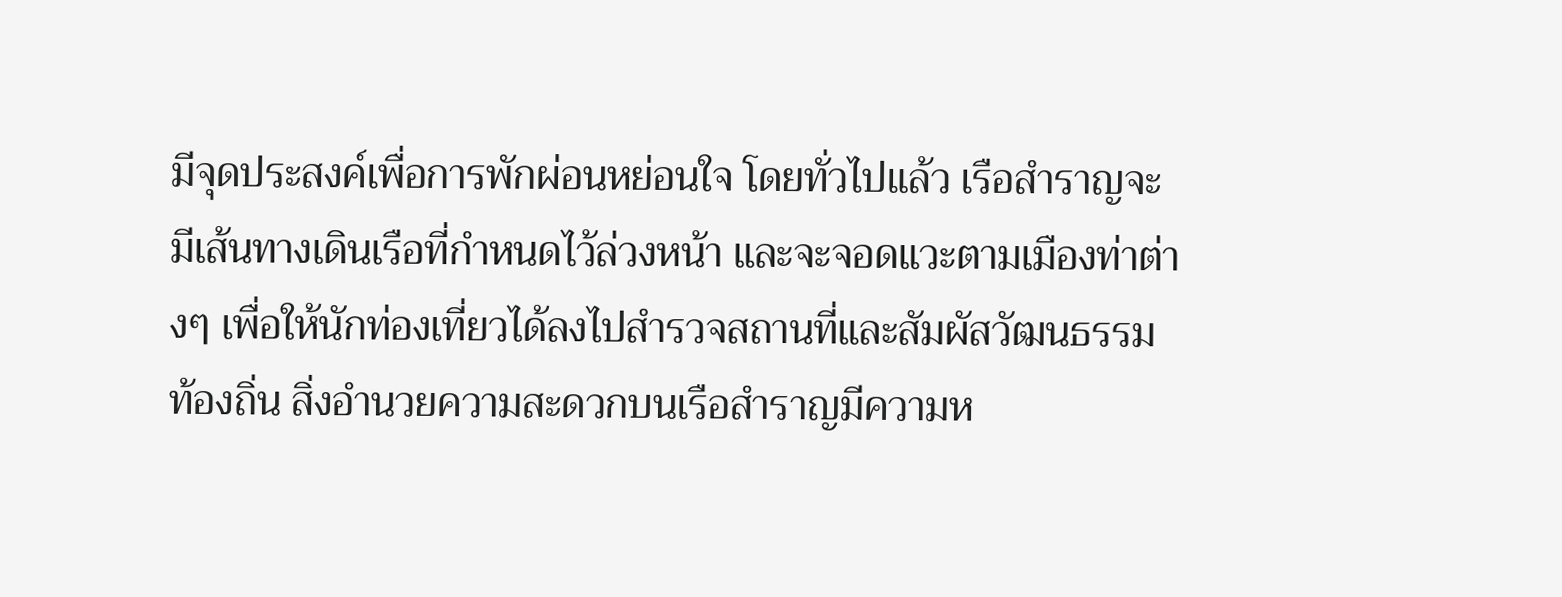มีจุดประสงค์เพื่อการพักผ่อนหย่อนใจ โดยทั่วไปแล้ว เรือสำราญจะมีเส้นทางเดินเรือที่กำหนดไว้ล่วงหน้า และจะจอดแวะตามเมืองท่าต่างๆ เพื่อให้นักท่องเที่ยวได้ลงไปสำรวจสถานที่และสัมผัสวัฒนธรรมท้องถิ่น สิ่งอำนวยความสะดวกบนเรือสำราญมีความห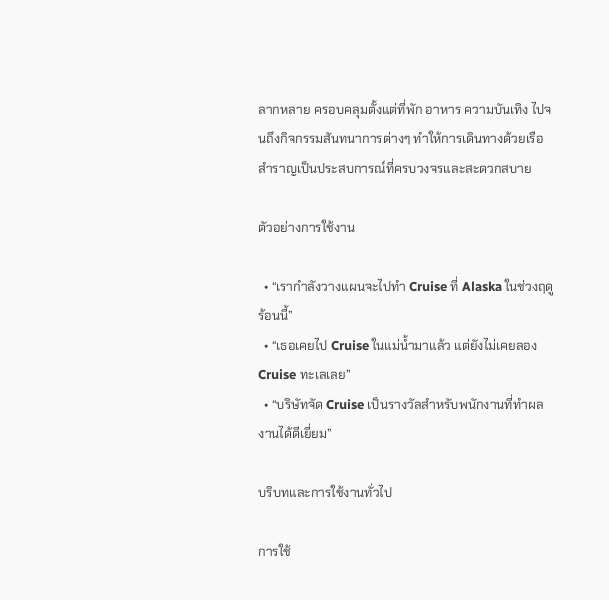ลากหลาย ครอบคลุมตั้งแต่ที่พัก อาหาร ความบันเทิง ไปจนถึงกิจกรรมสันทนาการต่างๆ ทำให้การเดินทางด้วยเรือสำราญเป็นประสบการณ์ที่ครบวงจรและสะดวกสบาย

ตัวอย่างการใช้งาน

  • “เรากำลังวางแผนจะไปทำ Cruise ที่ Alaska ในช่วงฤดูร้อนนี้”
  • “เธอเคยไป Cruise ในแม่น้ำมาแล้ว แต่ยังไม่เคยลอง Cruise ทะเลเลย”
  • “บริษัทจัด Cruise เป็นรางวัลสำหรับพนักงานที่ทำผลงานได้ดีเยี่ยม”

บริบทและการใช้งานทั่วไป

การใช้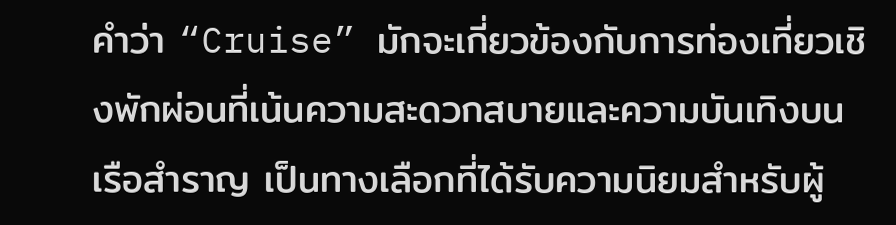คำว่า “Cruise” มักจะเกี่ยวข้องกับการท่องเที่ยวเชิงพักผ่อนที่เน้นความสะดวกสบายและความบันเทิงบนเรือสำราญ เป็นทางเลือกที่ได้รับความนิยมสำหรับผู้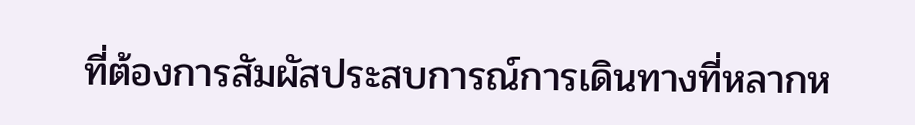ที่ต้องการสัมผัสประสบการณ์การเดินทางที่หลากห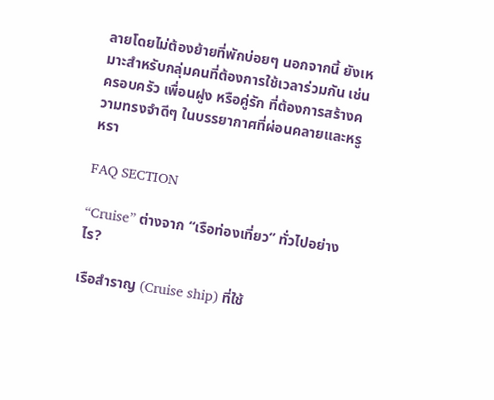ลายโดยไม่ต้องย้ายที่พักบ่อยๆ นอกจากนี้ ยังเหมาะสำหรับกลุ่มคนที่ต้องการใช้เวลาร่วมกัน เช่น ครอบครัว เพื่อนฝูง หรือคู่รัก ที่ต้องการสร้างความทรงจำดีๆ ในบรรยากาศที่ผ่อนคลายและหรูหรา

FAQ SECTION

“Cruise” ต่างจาก “เรือท่องเที่ยว” ทั่วไปอย่างไร?

เรือสำราญ (Cruise ship) ที่ใช้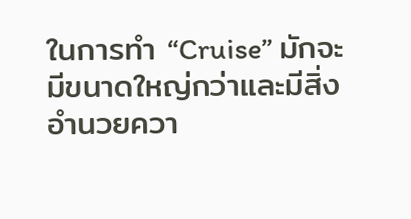ในการทำ “Cruise” มักจะมีขนาดใหญ่กว่าและมีสิ่งอำนวยควา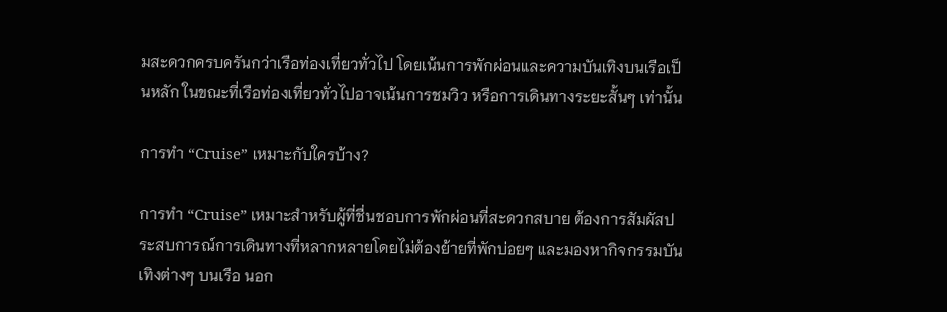มสะดวกครบครันกว่าเรือท่องเที่ยวทั่วไป โดยเน้นการพักผ่อนและความบันเทิงบนเรือเป็นหลัก ในขณะที่เรือท่องเที่ยวทั่วไปอาจเน้นการชมวิว หรือการเดินทางระยะสั้นๆ เท่านั้น

การทำ “Cruise” เหมาะกับใครบ้าง?

การทำ “Cruise” เหมาะสำหรับผู้ที่ชื่นชอบการพักผ่อนที่สะดวกสบาย ต้องการสัมผัสประสบการณ์การเดินทางที่หลากหลายโดยไม่ต้องย้ายที่พักบ่อยๆ และมองหากิจกรรมบันเทิงต่างๆ บนเรือ นอก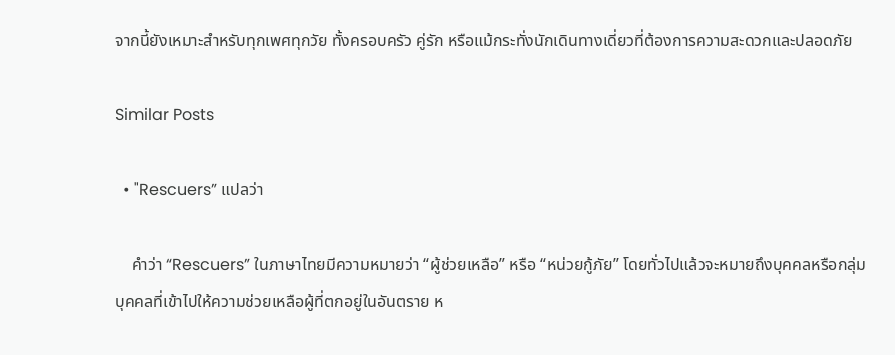จากนี้ยังเหมาะสำหรับทุกเพศทุกวัย ทั้งครอบครัว คู่รัก หรือแม้กระทั่งนักเดินทางเดี่ยวที่ต้องการความสะดวกและปลอดภัย

Similar Posts

  • "Rescuers” แปลว่า

    คำว่า “Rescuers” ในภาษาไทยมีความหมายว่า “ผู้ช่วยเหลือ” หรือ “หน่วยกู้ภัย” โดยทั่วไปแล้วจะหมายถึงบุคคลหรือกลุ่มบุคคลที่เข้าไปให้ความช่วยเหลือผู้ที่ตกอยู่ในอันตราย ห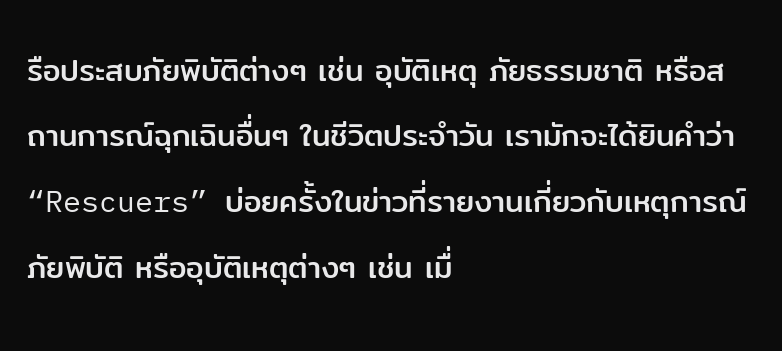รือประสบภัยพิบัติต่างๆ เช่น อุบัติเหตุ ภัยธรรมชาติ หรือสถานการณ์ฉุกเฉินอื่นๆ ในชีวิตประจำวัน เรามักจะได้ยินคำว่า “Rescuers” บ่อยครั้งในข่าวที่รายงานเกี่ยวกับเหตุการณ์ภัยพิบัติ หรืออุบัติเหตุต่างๆ เช่น เมื่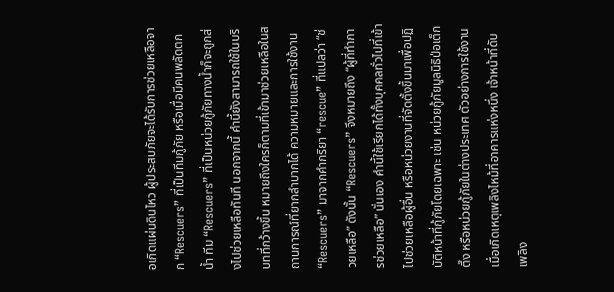อเกิดแผ่นดินไหว ผู้ประสบภัยจะได้รับการช่วยเหลือจาก “Rescuers” ที่เป็นทีมกู้ภัย หรือเมื่อมีคนพลัดตกน้ำ ทีม “Rescuers” ที่เป็นหน่วยกู้ภัยทางน้ำก็จะถูกส่งไปช่วยเหลือทันที นอกจากนี้ คำนี้ยังสามารถใช้ในบริบทที่กว้างขึ้น หมายถึงใครก็ตามที่เข้ามาช่วยเหลือในสถานการณ์ที่ยากลำบากได้ ความหมายและการใช้งาน “Rescuers” มาจากคำกริยา “rescue” ที่แปลว่า “ช่วยเหลือ” ดังนั้น “Rescuers” จึงหมายถึง “ผู้ที่ทำการช่วยเหลือ” นั่นเอง คำนี้ใช้เรียกได้ทั้งบุคคลทั่วไปที่เข้าไปช่วยเหลือผู้อื่น หรือหน่วยงานที่จัดตั้งขึ้นมาเพื่อปฏิบัติหน้าที่กู้ภัยโดยเฉพาะ เช่น หน่วยกู้ภัยมูลนิธิป่อเต็กตึ๊ง หรือหน่วยกู้ภัยในต่างประเทศ ตัวอย่างการใช้งาน เมื่อเกิดเหตุเพลิงไหม้ที่อาคารแห่งหนึ่ง เจ้าหน้าที่ดับเพลิง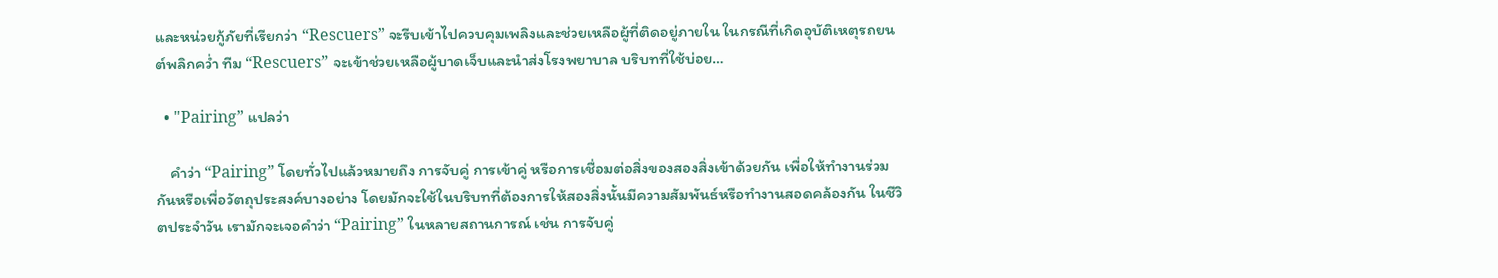และหน่วยกู้ภัยที่เรียกว่า “Rescuers” จะรีบเข้าไปควบคุมเพลิงและช่วยเหลือผู้ที่ติดอยู่ภายใน ในกรณีที่เกิดอุบัติเหตุรถยนต์พลิกคว่ำ ทีม “Rescuers” จะเข้าช่วยเหลือผู้บาดเจ็บและนำส่งโรงพยาบาล บริบทที่ใช้บ่อย…

  • "Pairing” แปลว่า

    คำว่า “Pairing” โดยทั่วไปแล้วหมายถึง การจับคู่ การเข้าคู่ หรือการเชื่อมต่อสิ่งของสองสิ่งเข้าด้วยกัน เพื่อให้ทำงานร่วมกันหรือเพื่อวัตถุประสงค์บางอย่าง โดยมักจะใช้ในบริบทที่ต้องการให้สองสิ่งนั้นมีความสัมพันธ์หรือทำงานสอดคล้องกัน ในชีวิตประจำวัน เรามักจะเจอคำว่า “Pairing” ในหลายสถานการณ์ เช่น การจับคู่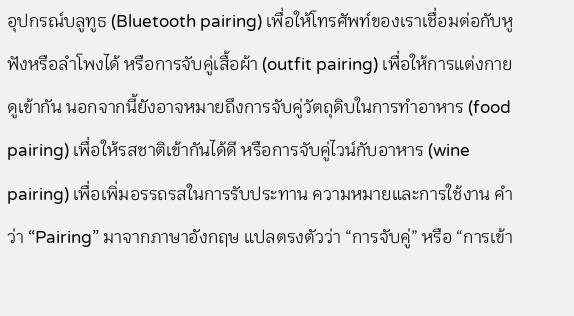อุปกรณ์บลูทูธ (Bluetooth pairing) เพื่อให้โทรศัพท์ของเราเชื่อมต่อกับหูฟังหรือลำโพงได้ หรือการจับคู่เสื้อผ้า (outfit pairing) เพื่อให้การแต่งกายดูเข้ากัน นอกจากนี้ยังอาจหมายถึงการจับคู่วัตถุดิบในการทำอาหาร (food pairing) เพื่อให้รสชาติเข้ากันได้ดี หรือการจับคู่ไวน์กับอาหาร (wine pairing) เพื่อเพิ่มอรรถรสในการรับประทาน ความหมายและการใช้งาน คำว่า “Pairing” มาจากภาษาอังกฤษ แปลตรงตัวว่า “การจับคู่” หรือ “การเข้า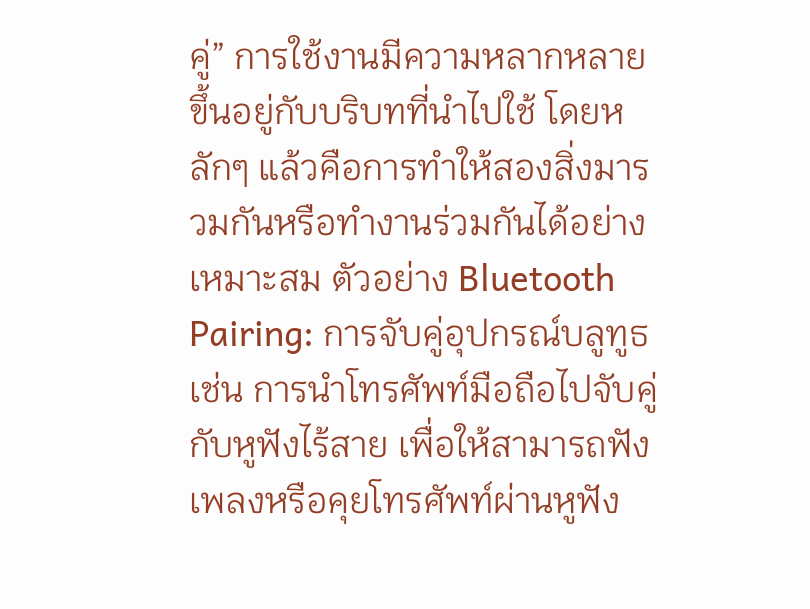คู่” การใช้งานมีความหลากหลาย ขึ้นอยู่กับบริบทที่นำไปใช้ โดยหลักๆ แล้วคือการทำให้สองสิ่งมารวมกันหรือทำงานร่วมกันได้อย่างเหมาะสม ตัวอย่าง Bluetooth Pairing: การจับคู่อุปกรณ์บลูทูธ เช่น การนำโทรศัพท์มือถือไปจับคู่กับหูฟังไร้สาย เพื่อให้สามารถฟังเพลงหรือคุยโทรศัพท์ผ่านหูฟัง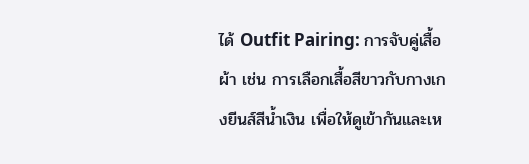ได้ Outfit Pairing: การจับคู่เสื้อผ้า เช่น การเลือกเสื้อสีขาวกับกางเกงยีนส์สีน้ำเงิน เพื่อให้ดูเข้ากันและเห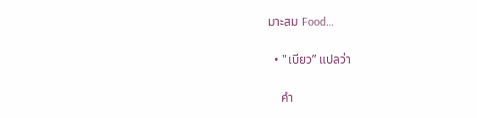มาะสม Food…

  • "เบียว” แปลว่า

    คำ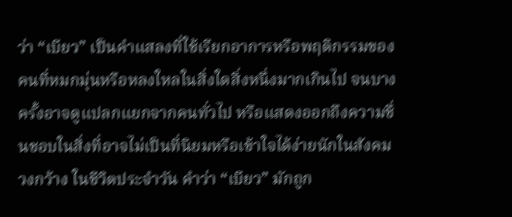ว่า “เบียว” เป็นคำแสลงที่ใช้เรียกอาการหรือพฤติกรรมของคนที่หมกมุ่นหรือหลงใหลในสิ่งใดสิ่งหนึ่งมากเกินไป จนบางครั้งอาจดูแปลกแยกจากคนทั่วไป หรือแสดงออกถึงความชื่นชอบในสิ่งที่อาจไม่เป็นที่นิยมหรือเข้าใจได้ง่ายนักในสังคมวงกว้าง ในชีวิตประจำวัน คำว่า “เบียว” มักถูก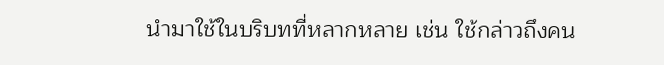นำมาใช้ในบริบทที่หลากหลาย เช่น ใช้กล่าวถึงคน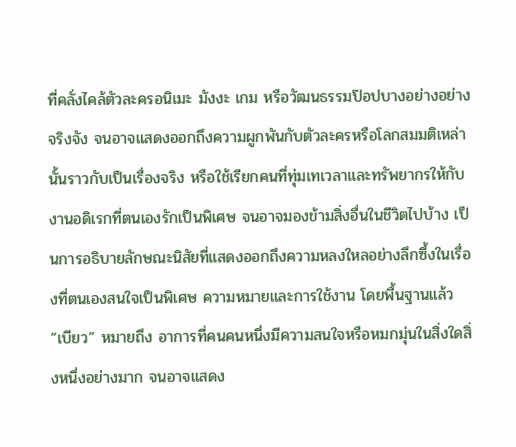ที่คลั่งไคล้ตัวละครอนิเมะ มังงะ เกม หรือวัฒนธรรมป๊อปบางอย่างอย่างจริงจัง จนอาจแสดงออกถึงความผูกพันกับตัวละครหรือโลกสมมติเหล่านั้นราวกับเป็นเรื่องจริง หรือใช้เรียกคนที่ทุ่มเทเวลาและทรัพยากรให้กับงานอดิเรกที่ตนเองรักเป็นพิเศษ จนอาจมองข้ามสิ่งอื่นในชีวิตไปบ้าง เป็นการอธิบายลักษณะนิสัยที่แสดงออกถึงความหลงใหลอย่างลึกซึ้งในเรื่องที่ตนเองสนใจเป็นพิเศษ ความหมายและการใช้งาน โดยพื้นฐานแล้ว “เบียว” หมายถึง อาการที่คนคนหนึ่งมีความสนใจหรือหมกมุ่นในสิ่งใดสิ่งหนึ่งอย่างมาก จนอาจแสดง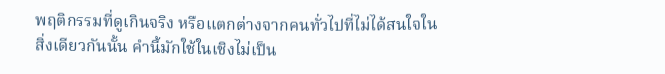พฤติกรรมที่ดูเกินจริง หรือแตกต่างจากคนทั่วไปที่ไม่ได้สนใจในสิ่งเดียวกันนั้น คำนี้มักใช้ในเชิงไม่เป็น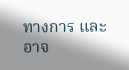ทางการ และอาจ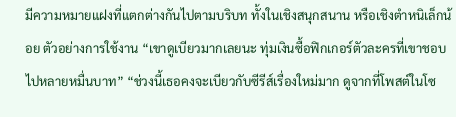มีความหมายแฝงที่แตกต่างกันไปตามบริบท ทั้งในเชิงสนุกสนาน หรือเชิงตำหนิเล็กน้อย ตัวอย่างการใช้งาน “เขาดูเบียวมากเลยนะ ทุ่มเงินซื้อฟิกเกอร์ตัวละครที่เขาชอบไปหลายหมื่นบาท” “ช่วงนี้เธอคงจะเบียวกับซีรีส์เรื่องใหม่มาก ดูจากที่โพสต์ในโซ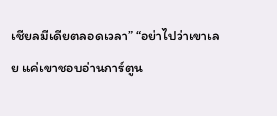เชียลมีเดียตลอดเวลา” “อย่าไปว่าเขาเลย แค่เขาชอบอ่านการ์ตูน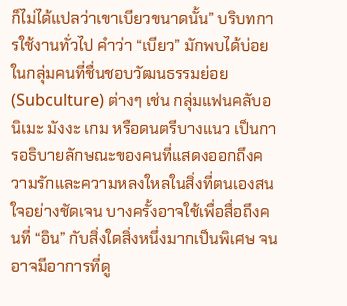ก็ไม่ได้แปลว่าเขาเบียวขนาดนั้น” บริบทการใช้งานทั่วไป คำว่า “เบียว” มักพบได้บ่อยในกลุ่มคนที่ชื่นชอบวัฒนธรรมย่อย (Subculture) ต่างๆ เช่น กลุ่มแฟนคลับอนิเมะ มังงะ เกม หรือดนตรีบางแนว เป็นการอธิบายลักษณะของคนที่แสดงออกถึงความรักและความหลงใหลในสิ่งที่ตนเองสนใจอย่างชัดเจน บางครั้งอาจใช้เพื่อสื่อถึงคนที่ “อิน” กับสิ่งใดสิ่งหนึ่งมากเป็นพิเศษ จนอาจมีอาการที่ดู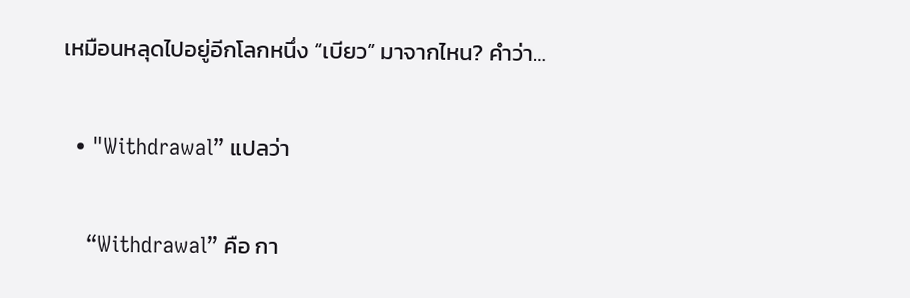เหมือนหลุดไปอยู่อีกโลกหนึ่ง “เบียว” มาจากไหน? คำว่า…

  • "Withdrawal” แปลว่า

    “Withdrawal” คือ กา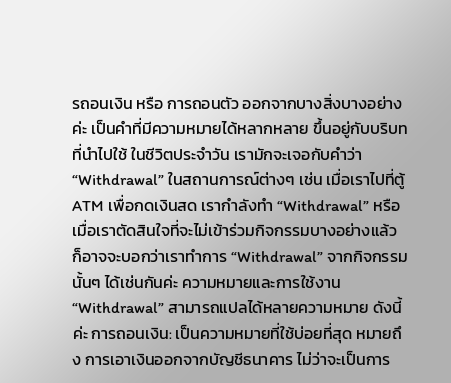รถอนเงิน หรือ การถอนตัว ออกจากบางสิ่งบางอย่างค่ะ เป็นคำที่มีความหมายได้หลากหลาย ขึ้นอยู่กับบริบทที่นำไปใช้ ในชีวิตประจำวัน เรามักจะเจอกับคำว่า “Withdrawal” ในสถานการณ์ต่างๆ เช่น เมื่อเราไปที่ตู้ ATM เพื่อกดเงินสด เรากำลังทำ “Withdrawal” หรือเมื่อเราตัดสินใจที่จะไม่เข้าร่วมกิจกรรมบางอย่างแล้ว ก็อาจจะบอกว่าเราทำการ “Withdrawal” จากกิจกรรมนั้นๆ ได้เช่นกันค่ะ ความหมายและการใช้งาน “Withdrawal” สามารถแปลได้หลายความหมาย ดังนี้ค่ะ การถอนเงิน: เป็นความหมายที่ใช้บ่อยที่สุด หมายถึง การเอาเงินออกจากบัญชีธนาคาร ไม่ว่าจะเป็นการ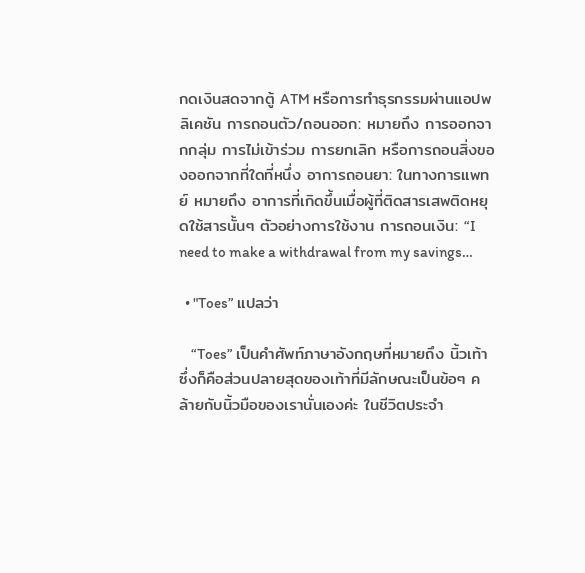กดเงินสดจากตู้ ATM หรือการทำธุรกรรมผ่านแอปพลิเคชัน การถอนตัว/ถอนออก: หมายถึง การออกจากกลุ่ม การไม่เข้าร่วม การยกเลิก หรือการถอนสิ่งของออกจากที่ใดที่หนึ่ง อาการถอนยา: ในทางการแพทย์ หมายถึง อาการที่เกิดขึ้นเมื่อผู้ที่ติดสารเสพติดหยุดใช้สารนั้นๆ ตัวอย่างการใช้งาน การถอนเงิน: “I need to make a withdrawal from my savings…

  • "Toes” แปลว่า

    “Toes” เป็นคำศัพท์ภาษาอังกฤษที่หมายถึง นิ้วเท้า ซึ่งก็คือส่วนปลายสุดของเท้าที่มีลักษณะเป็นข้อๆ คล้ายกับนิ้วมือของเรานั่นเองค่ะ ในชีวิตประจำ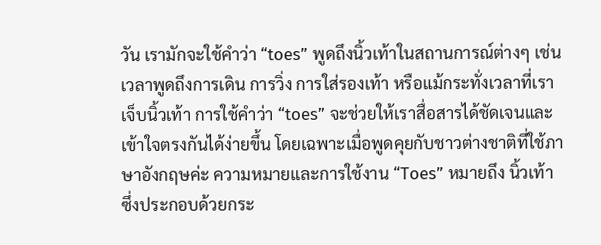วัน เรามักจะใช้คำว่า “toes” พูดถึงนิ้วเท้าในสถานการณ์ต่างๆ เช่น เวลาพูดถึงการเดิน การวิ่ง การใส่รองเท้า หรือแม้กระทั่งเวลาที่เราเจ็บนิ้วเท้า การใช้คำว่า “toes” จะช่วยให้เราสื่อสารได้ชัดเจนและเข้าใจตรงกันได้ง่ายขึ้น โดยเฉพาะเมื่อพูดคุยกับชาวต่างชาติที่ใช้ภาษาอังกฤษค่ะ ความหมายและการใช้งาน “Toes” หมายถึง นิ้วเท้า ซึ่งประกอบด้วยกระ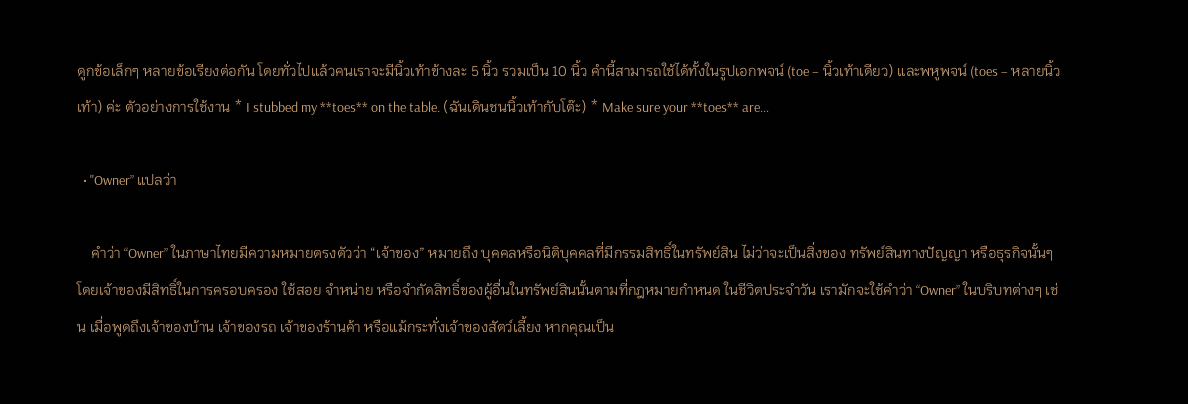ดูกข้อเล็กๆ หลายข้อเรียงต่อกัน โดยทั่วไปแล้วคนเราจะมีนิ้วเท้าข้างละ 5 นิ้ว รวมเป็น 10 นิ้ว คำนี้สามารถใช้ได้ทั้งในรูปเอกพจน์ (toe – นิ้วเท้าเดียว) และพหูพจน์ (toes – หลายนิ้วเท้า) ค่ะ ตัวอย่างการใช้งาน * I stubbed my **toes** on the table. (ฉันเดินชนนิ้วเท้ากับโต๊ะ) * Make sure your **toes** are…

  • "Owner” แปลว่า

    คำว่า “Owner” ในภาษาไทยมีความหมายตรงตัวว่า “เจ้าของ” หมายถึง บุคคลหรือนิติบุคคลที่มีกรรมสิทธิ์ในทรัพย์สิน ไม่ว่าจะเป็นสิ่งของ ทรัพย์สินทางปัญญา หรือธุรกิจนั้นๆ โดยเจ้าของมีสิทธิ์ในการครอบครอง ใช้สอย จำหน่าย หรือจำกัดสิทธิ์ของผู้อื่นในทรัพย์สินนั้นตามที่กฎหมายกำหนด ในชีวิตประจำวัน เรามักจะใช้คำว่า “Owner” ในบริบทต่างๆ เช่น เมื่อพูดถึงเจ้าของบ้าน เจ้าของรถ เจ้าของร้านค้า หรือแม้กระทั่งเจ้าของสัตว์เลี้ยง หากคุณเป็น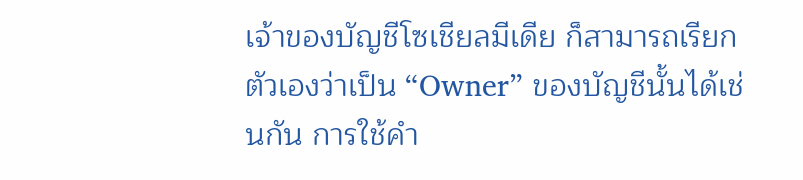เจ้าของบัญชีโซเชียลมีเดีย ก็สามารถเรียกตัวเองว่าเป็น “Owner” ของบัญชีนั้นได้เช่นกัน การใช้คำ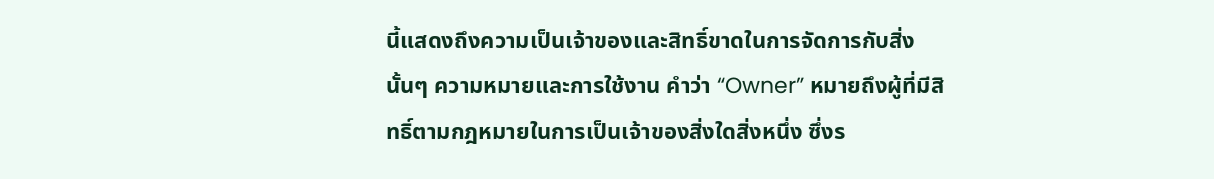นี้แสดงถึงความเป็นเจ้าของและสิทธิ์ขาดในการจัดการกับสิ่งนั้นๆ ความหมายและการใช้งาน คำว่า “Owner” หมายถึงผู้ที่มีสิทธิ์ตามกฎหมายในการเป็นเจ้าของสิ่งใดสิ่งหนึ่ง ซึ่งร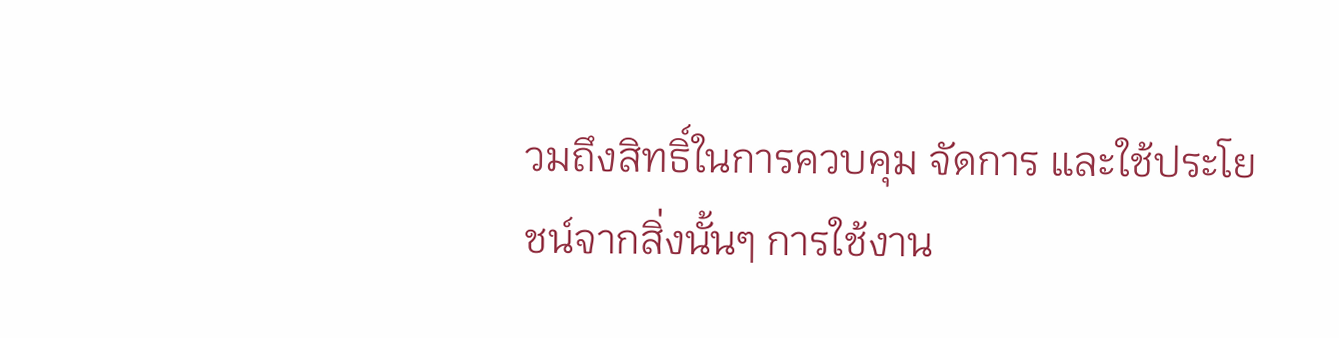วมถึงสิทธิ์ในการควบคุม จัดการ และใช้ประโยชน์จากสิ่งนั้นๆ การใช้งาน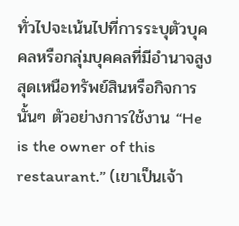ทั่วไปจะเน้นไปที่การระบุตัวบุคคลหรือกลุ่มบุคคลที่มีอำนาจสูงสุดเหนือทรัพย์สินหรือกิจการนั้นๆ ตัวอย่างการใช้งาน “He is the owner of this restaurant.” (เขาเป็นเจ้า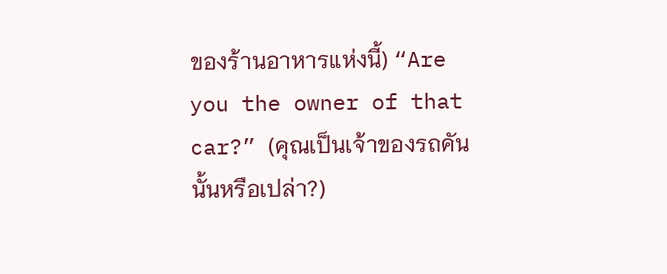ของร้านอาหารแห่งนี้) “Are you the owner of that car?” (คุณเป็นเจ้าของรถคันนั้นหรือเปล่า?)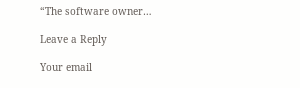“The software owner…

Leave a Reply

Your email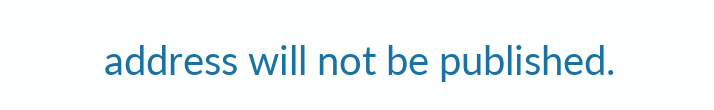address will not be published.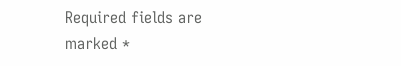Required fields are marked *